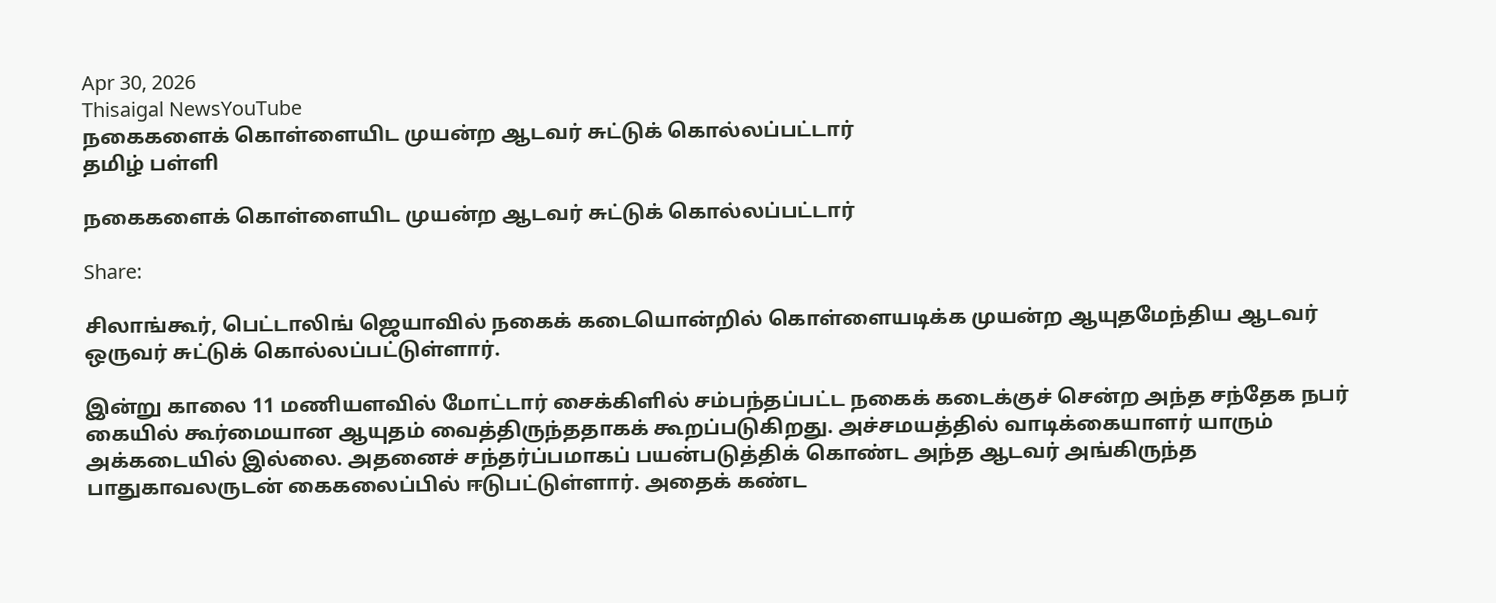Apr 30, 2026
Thisaigal NewsYouTube
நகைகளைக் கொள்ளையிட முயன்ற ஆடவர் சுட்டுக் கொல்லப்பட்டார்
தமிழ் பள்ளி

நகைகளைக் கொள்ளையிட முயன்ற ஆடவர் சுட்டுக் கொல்லப்பட்டார்

Share:

சிலாங்கூர், பெட்டாலிங் ஜெயாவில் நகைக் கடையொன்றில் கொள்ளையடிக்க முயன்ற ஆயுதமேந்திய ஆடவர் ஒருவர் சுட்டுக் கொல்லப்பட்டுள்ளார்.

இன்று காலை 11 மணியளவில் மோட்டார் சைக்கிளில் சம்பந்தப்பட்ட நகைக் கடைக்குச் சென்ற அந்த சந்தேக நபர் கையில் கூர்மையான ஆயுதம் வைத்திருந்ததாகக் கூறப்படுகிறது. அச்சமயத்தில் வாடிக்கையாளர் யாரும் அக்கடையில் இல்லை. அதனைச் சந்தர்ப்பமாகப் பயன்படுத்திக் கொண்ட அந்த ஆடவர் அங்கிருந்த பாதுகாவலருடன் கைகலைப்பில் ஈடுபட்டுள்ளார். அதைக் கண்ட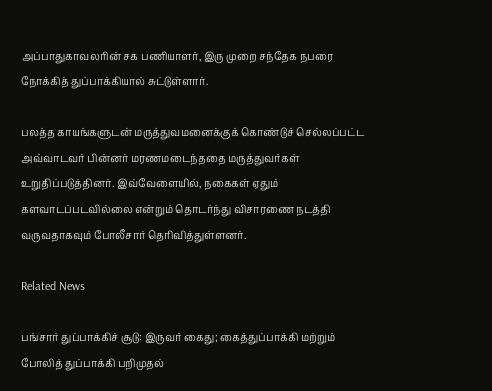அப்பாதுகாவலரின் சக பணியாளர், இரு முறை சந்தேக நபரை நோக்கித் துப்பாக்கியால் சுட்டுள்ளார்.

பலத்த காயங்களுடன் மருத்துவமனைக்குக் கொண்டுச் செல்லப்பட்ட அவ்வாடவர் பின்னர் மரணமடைந்ததை மருத்துவர்கள் உறுதிப்படுத்தினர். இவ்வேளையில், நகைகள் ஏதும் களவாடப்படவில்லை என்றும் தொடர்ந்து விசாரணை நடத்தி வருவதாகவும் போலீசார் தெரிவித்துள்ளனர்.

Related News

பங்சார் துப்பாக்கிச் சூடு: இருவர் கைது; கைத்துப்பாக்கி மற்றும் போலித் துப்பாக்கி பறிமுதல்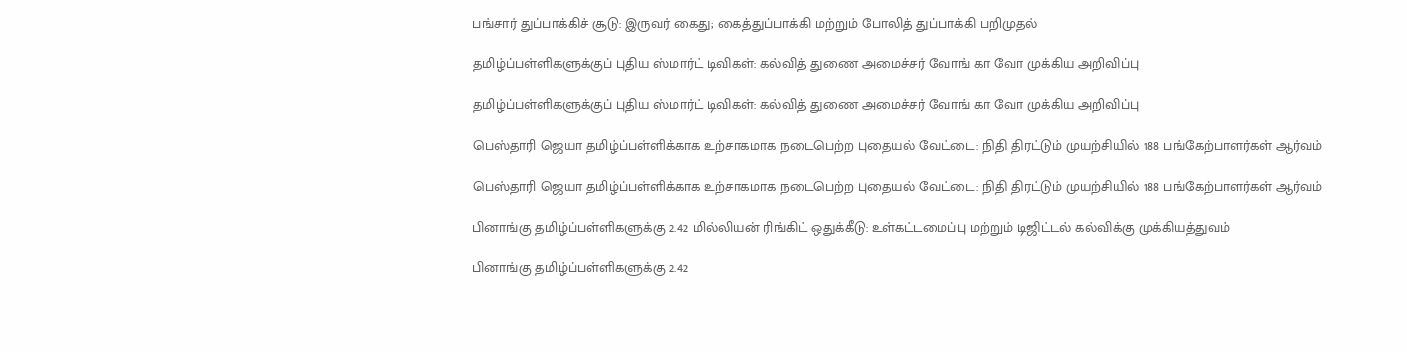பங்சார் துப்பாக்கிச் சூடு: இருவர் கைது; கைத்துப்பாக்கி மற்றும் போலித் துப்பாக்கி பறிமுதல்

தமிழ்ப்பள்ளிகளுக்குப் புதிய ஸ்மார்ட் டிவிகள்: கல்வித் துணை அமைச்சர் வோங் கா வோ முக்கிய அறிவிப்பு

தமிழ்ப்பள்ளிகளுக்குப் புதிய ஸ்மார்ட் டிவிகள்: கல்வித் துணை அமைச்சர் வோங் கா வோ முக்கிய அறிவிப்பு

பெஸ்தாரி ஜெயா தமிழ்ப்பள்ளிக்காக உற்சாகமாக நடைபெற்ற புதையல் வேட்டை: நிதி திரட்டும் முயற்சியில் 188 பங்கேற்பாளர்கள் ஆர்வம்

பெஸ்தாரி ஜெயா தமிழ்ப்பள்ளிக்காக உற்சாகமாக நடைபெற்ற புதையல் வேட்டை: நிதி திரட்டும் முயற்சியில் 188 பங்கேற்பாளர்கள் ஆர்வம்

பினாங்கு தமிழ்ப்பள்ளிகளுக்கு 2.42 மில்லியன் ரிங்கிட் ஒதுக்கீடு: உள்கட்டமைப்பு மற்றும் டிஜிட்டல் கல்விக்கு முக்கியத்துவம்

பினாங்கு தமிழ்ப்பள்ளிகளுக்கு 2.42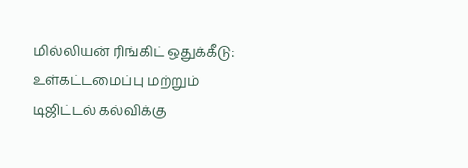மில்லியன் ரிங்கிட் ஒதுக்கீடு: உள்கட்டமைப்பு மற்றும் டிஜிட்டல் கல்விக்கு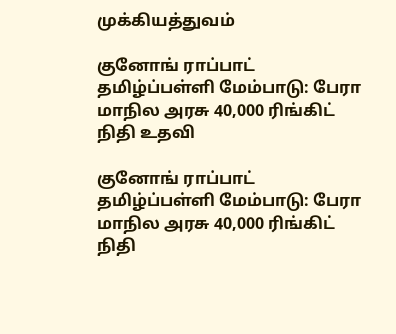முக்கியத்துவம்

குனோங் ராப்பாட் தமிழ்ப்பள்ளி மேம்பாடு: பேரா மாநில அரசு 40,000 ரிங்கிட் நிதி உதவி

குனோங் ராப்பாட் தமிழ்ப்பள்ளி மேம்பாடு: பேரா மாநில அரசு 40,000 ரிங்கிட் நிதி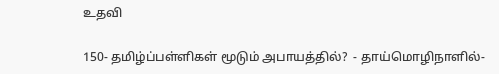உதவி

150- தமிழ்ப்பள்ளிகள் மூடும் அபாயத்தில்?  - தாய்மொழிநாளில்-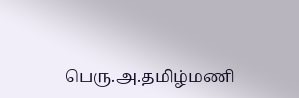பெரு.அ.தமிழ்மணி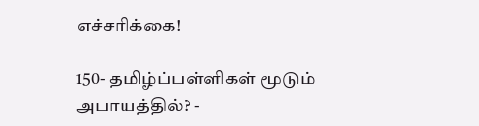எச்சரிக்கை!

150- தமிழ்ப்பள்ளிகள் மூடும் அபாயத்தில்? -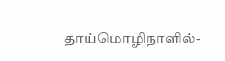தாய்மொழிநாளில்-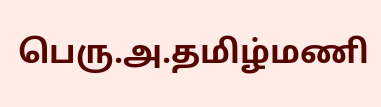பெரு.அ.தமிழ்மணி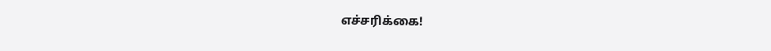எச்சரிக்கை!